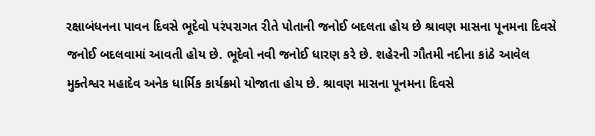રક્ષાબંધનના પાવન દિવસે ભૂદેવો પરંપરાગત રીતે પોતાની જનોઈ બદલતા હોય છે શ્રાવણ માસના પૂનમના દિવસે જનોઈ બદલવામાં આવતી હોય છે. ભૂદેવો નવી જનોઈ ધારણ કરે છે. શહેરની ગૌતમી નદીના કાંઠે આવેલ મુક્તેશ્વર મહાદેવ અનેક ધાર્મિક કાર્યક્રમો યોજાતા હોય છે. શ્રાવણ માસના પૂનમના દિવસે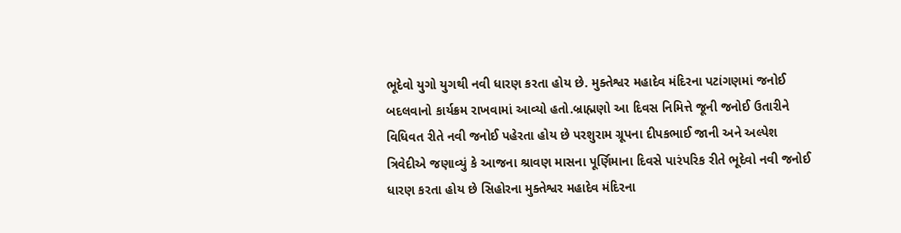ભૂદેવો યુગો યુગથી નવી ધારણ કરતા હોય છે. મુક્તેશ્વર મહાદેવ મંદિરના પટાંગણમાં જનોઈ બદલવાનો કાર્યક્રમ રાખવામાં આવ્યો હતો.બ્રાહ્મણો આ દિવસ નિમિત્તે જૂની જનોઈ ઉતારીને વિધિવત રીતે નવી જનોઈ પહેરતા હોય છે પરશુરામ ગ્રૂપના દીપકભાઈ જાની અને અલ્પેશ ત્રિવેદીએ જણાવ્યું કે આજના શ્રાવણ માસના પૂર્ણિમાના દિવસે પારંપરિક રીતે ભૂદેવો નવી જનોઈ ધારણ કરતા હોય છે સિહોરના મુક્તેશ્વર મહાદેવ મંદિરના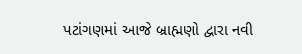પટાંગણમાં આજે બ્રાહ્મણો દ્વારા નવી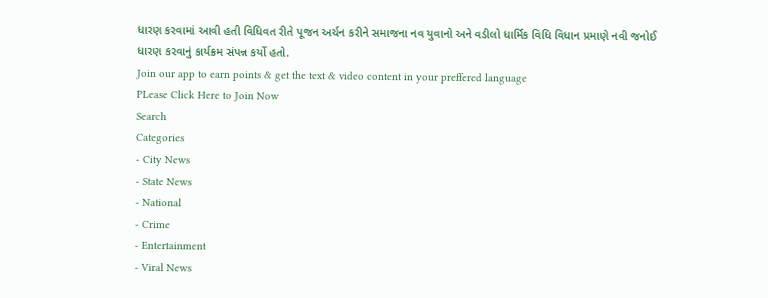ધારણ કરવામાં આવી હતી વિધિવત રીતે પૂજન અર્ચન કરીને સમાજના નવ યુવાનો અને વડીલો ધાર્મિક વિધિ વિધાન પ્રમાણે નવી જનોઈ ધારણ કરવાનું કાર્યક્રમ સંપન્ન કર્યો હતો.
Join our app to earn points & get the text & video content in your preffered language
PLease Click Here to Join Now
Search
Categories
- City News
- State News
- National
- Crime
- Entertainment
- Viral News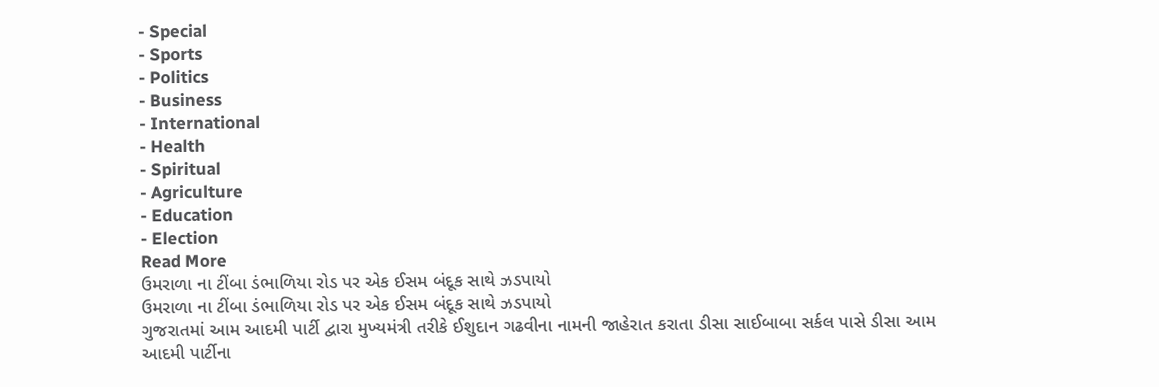- Special
- Sports
- Politics
- Business
- International
- Health
- Spiritual
- Agriculture
- Education
- Election
Read More
ઉમરાળા ના ટીંબા ડંભાળિયા રોડ પર એક ઈસમ બંદૂક સાથે ઝડપાયો
ઉમરાળા ના ટીંબા ડંભાળિયા રોડ પર એક ઈસમ બંદૂક સાથે ઝડપાયો
ગુજરાતમાં આમ આદમી પાર્ટી દ્વારા મુખ્યમંત્રી તરીકે ઈશુદાન ગઢવીના નામની જાહેરાત કરાતા ડીસા સાઈબાબા સર્કલ પાસે ડીસા આમ આદમી પાર્ટીના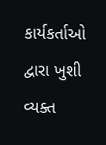કાર્યકર્તાઓ દ્વારા ખુશી વ્યક્ત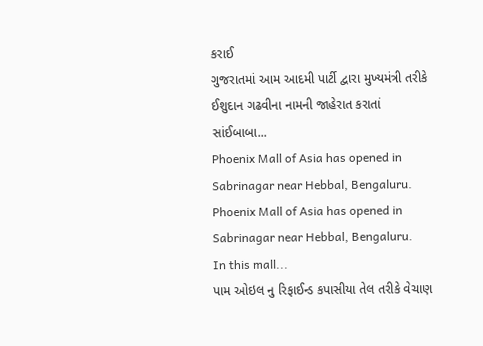કરાઈ
ગુજરાતમાં આમ આદમી પાર્ટી દ્વારા મુખ્યમંત્રી તરીકે ઈશુદાન ગઢવીના નામની જાહેરાત કરાતાં સાંઈબાબા...
Phoenix Mall of Asia has opened in Sabrinagar near Hebbal, Bengaluru.
Phoenix Mall of Asia has opened in Sabrinagar near Hebbal, Bengaluru.
In this mall...
પામ ઓઇલ નુ રિફાઈન્ડ કપાસીયા તેલ તરીકે વેચાણ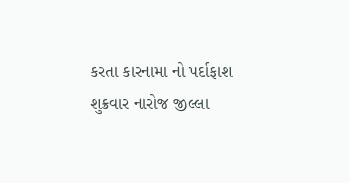કરતા કારનામા નો પર્દાફાશ
શુક્રવાર નારોજ જીલ્લા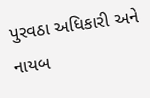પુરવઠા અધિકારી અને નાયબ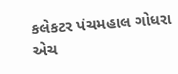કલેકટર પંચમહાલ ગોધરા એચ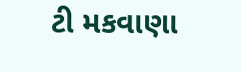ટી મકવાણા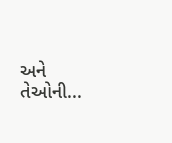અને તેઓની...